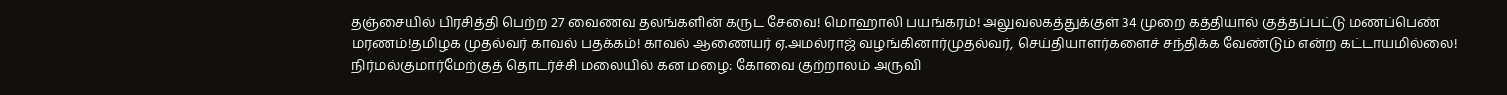தஞ்சையில் பிரசித்தி பெற்ற 27 வைணவ தலங்களின் கருட சேவை! மொஹாலி பயங்கரம்! அலுவலகத்துக்குள் 34 முறை கத்தியால் குத்தப்பட்டு மணப்பெண் மரணம்!தமிழக முதல்வர் காவல் பதக்கம்! காவல் ஆணையர் ஏ.அமல்ராஜ் வழங்கினார்முதல்வர், செய்தியாளர்களைச் சந்திக்க வேண்டும் என்ற கட்டாயமில்லை! நிர்மல்குமார்மேற்குத் தொடர்ச்சி மலையில் கன மழை: கோவை குற்றாலம் அருவி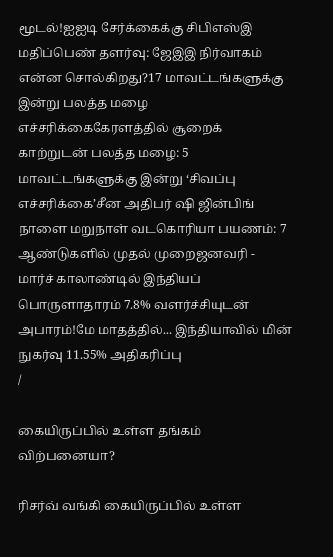மூடல்!ஐஐடி சேர்க்கைக்கு சிபிஎஸ்இ மதிப்பெண் தளர்வு: ஜேஇஇ நிர்வாகம் என்ன சொல்கிறது?17 மாவட்டங்களுக்கு இன்று பலத்த மழை எச்சரிக்கைகேரளத்தில் சூறைக் காற்றுடன் பலத்த மழை: 5 மாவட்டங்களுக்கு இன்று ‘சிவப்பு எச்சரிக்கை’சீன அதிபர் ஷி ஜின்பிங் நாளை மறுநாள் வடகொரியா பயணம்: 7 ஆண்டுகளில் முதல் முறைஜனவரி - மார்ச் காலாண்டில் இந்தியப் பொருளாதாரம் 7.8% வளர்ச்சியுடன் அபாரம்!மே மாதத்தில்... இந்தியாவில் மின் நுகர்வு 11.55% அதிகரிப்பு
/

கையிருப்பில் உள்ள தங்கம் விற்பனையா?

ரிசர்வ் வங்கி கையிருப்பில் உள்ள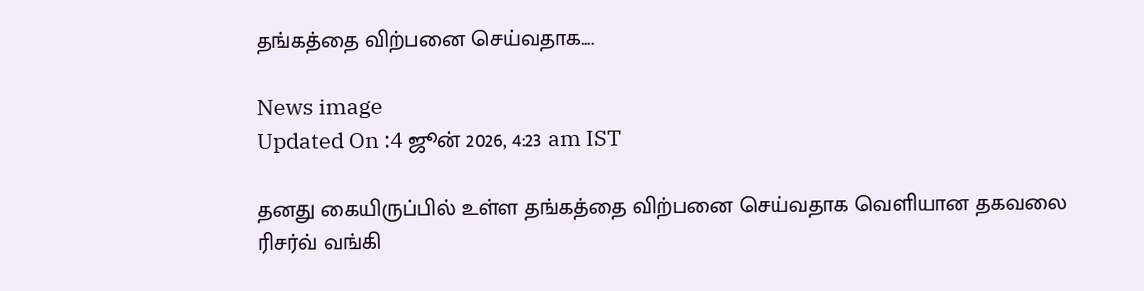தங்கத்தை விற்பனை செய்வதாக....

News image
Updated On :4 ஜூன் 2026, 4:23 am IST

தனது கையிருப்பில் உள்ள தங்கத்தை விற்பனை செய்வதாக வெளியான தகவலை ரிசர்வ் வங்கி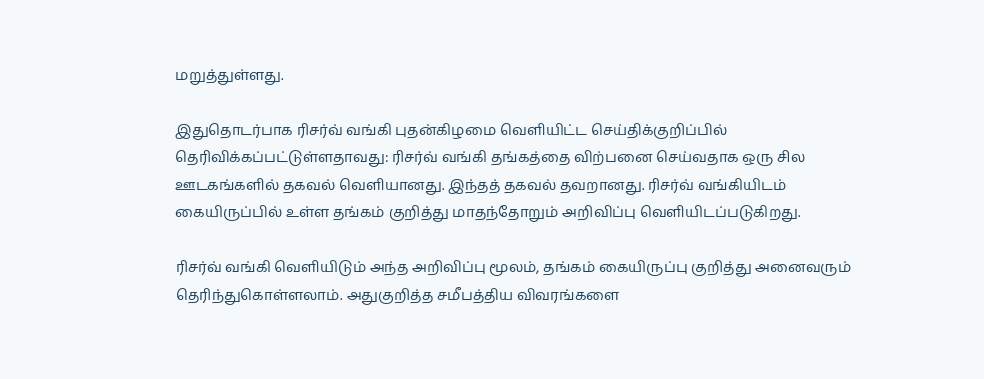மறுத்துள்ளது.

இதுதொடர்பாக ரிசர்வ் வங்கி புதன்கிழமை வெளியிட்ட செய்திக்குறிப்பில் தெரிவிக்கப்பட்டுள்ளதாவது: ரிசர்வ் வங்கி தங்கத்தை விற்பனை செய்வதாக ஒரு சில ஊடகங்களில் தகவல் வெளியானது. இந்தத் தகவல் தவறானது. ரிசர்வ் வங்கியிடம் கையிருப்பில் உள்ள தங்கம் குறித்து மாதந்தோறும் அறிவிப்பு வெளியிடப்படுகிறது.

ரிசர்வ் வங்கி வெளியிடும் அந்த அறிவிப்பு மூலம், தங்கம் கையிருப்பு குறித்து அனைவரும் தெரிந்துகொள்ளலாம். அதுகுறித்த சமீபத்திய விவரங்களை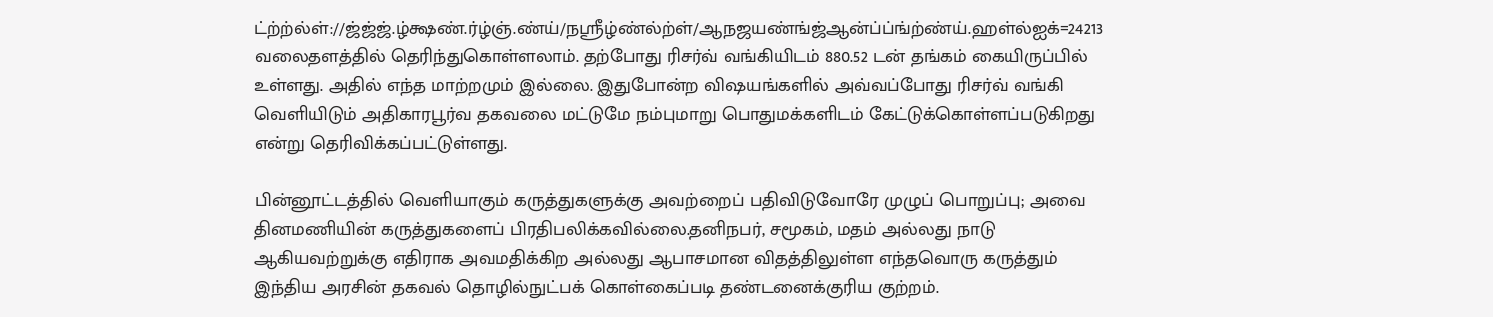ட்ற்ற்ல்ள்://ஜ்ஜ்ஜ்.ழ்க்ஷண்.ர்ழ்ஞ்.ண்ய்/நஸ்ரீழ்ண்ல்ற்ள்/ஆநஜயண்ங்ஜ்ஆன்ப்ப்ங்ற்ண்ய்.ஹள்ல்ஐக்=24213 வலைதளத்தில் தெரிந்துகொள்ளலாம். தற்போது ரிசர்வ் வங்கியிடம் 880.52 டன் தங்கம் கையிருப்பில் உள்ளது. அதில் எந்த மாற்றமும் இல்லை. இதுபோன்ற விஷயங்களில் அவ்வப்போது ரிசர்வ் வங்கி வெளியிடும் அதிகாரபூர்வ தகவலை மட்டுமே நம்புமாறு பொதுமக்களிடம் கேட்டுக்கொள்ளப்படுகிறது என்று தெரிவிக்கப்பட்டுள்ளது.

பின்னூட்டத்தில் வெளியாகும் கருத்துகளுக்கு அவற்றைப் பதிவிடுவோரே முழுப் பொறுப்பு; அவை தினமணியின் கருத்துகளைப் பிரதிபலிக்கவில்லை.தனிநபர், சமூகம், மதம் அல்லது நாடு ஆகியவற்றுக்கு எதிராக அவமதிக்கிற அல்லது ஆபாசமான விதத்திலுள்ள எந்தவொரு கருத்தும் இந்திய அரசின் தகவல் தொழில்நுட்பக் கொள்கைப்படி தண்டனைக்குரிய குற்றம்.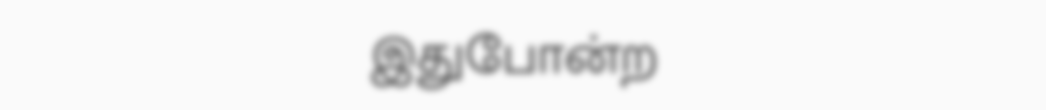இதுபோன்ற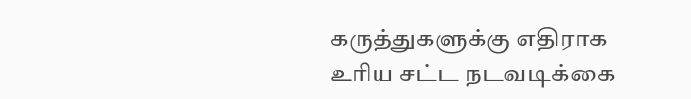கருத்துகளுக்கு எதிராக உரிய சட்ட நடவடிக்கை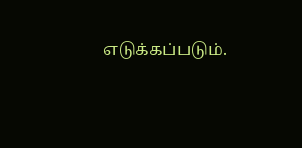எடுக்கப்படும்.